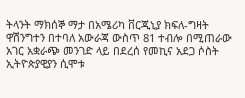ትላንት ማክሰኞ ማታ በአሜሪካ ቨርጂኒያ ክፍለ-ግዛት ዋሽንግተን በተባለ አውራጃ ውስጥ 81 ተብሎ በሚጠራው አገር አቋራጭ መንገድ ላይ በደረሰ የመኪና አደጋ ሶስት ኢትዮጵያዊያን ሲሞቱ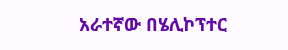አራተኛው በሄሊኮፕተር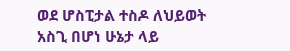ወደ ሆስፒታል ተስዶ ለህይወት አስጊ በሆነ ሁኔታ ላይ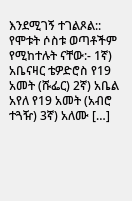እንደሚገኝ ተገልጾል:: የሞቱት ሶስቱ ወጣቶችም የሚከተሉት ናቸው:- 1ኛ) አቤናዛር ቴዎድሮስ የ19 አመት (ሹፌር) 2ኛ) አቤል አየለ የ19 አመት (አብሮ ተጓዥ) 3ኛ) አለሙ […]